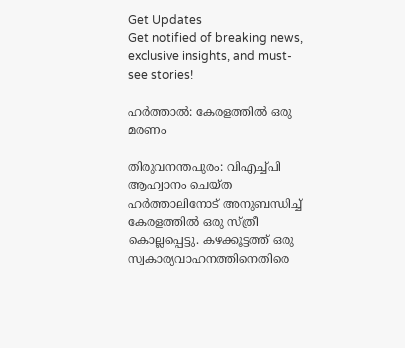Get Updates
Get notified of breaking news, exclusive insights, and must-see stories!

ഹര്‍ത്താല്‍: കേരളത്തില്‍ ഒരു മരണം

തിരുവനന്തപുരം: വിഎച്ച്പി ആഹ്വാനം ചെയ്ത ഹര്‍ത്താലിനോട് അനുബന്ധിച്ച് കേരളത്തില്‍ ഒരു സ്ത്രീ കൊല്ലപ്പെട്ടു. കഴക്കൂട്ടത്ത് ഒരു സ്വകാര്യവാഹനത്തിനെതിരെ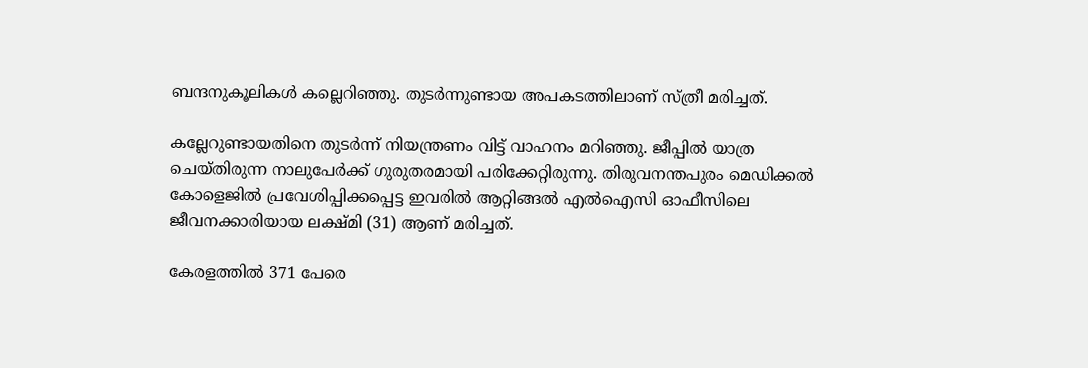ബന്ദനുകൂലികള്‍ കല്ലെറിഞ്ഞു. തുടര്‍ന്നുണ്ടായ അപകടത്തിലാണ് സ്ത്രീ മരിച്ചത്.

കല്ലേറുണ്ടായതിനെ തുടര്‍ന്ന് നിയന്ത്രണം വിട്ട് വാഹനം മറിഞ്ഞു. ജീപ്പില്‍ യാത്ര ചെയ്തിരുന്ന നാലുപേര്‍ക്ക് ഗുരുതരമായി പരിക്കേറ്റിരുന്നു. തിരുവനന്തപുരം മെഡിക്കല്‍ കോളെജില്‍ പ്രവേശിപ്പിക്കപ്പെട്ട ഇവരില്‍ ആറ്റിങ്ങല്‍ എല്‍ഐസി ഓഫീസിലെ ജീവനക്കാരിയായ ലക്ഷ്മി (31) ആണ് മരിച്ചത്.

കേരളത്തില്‍ 371 പേരെ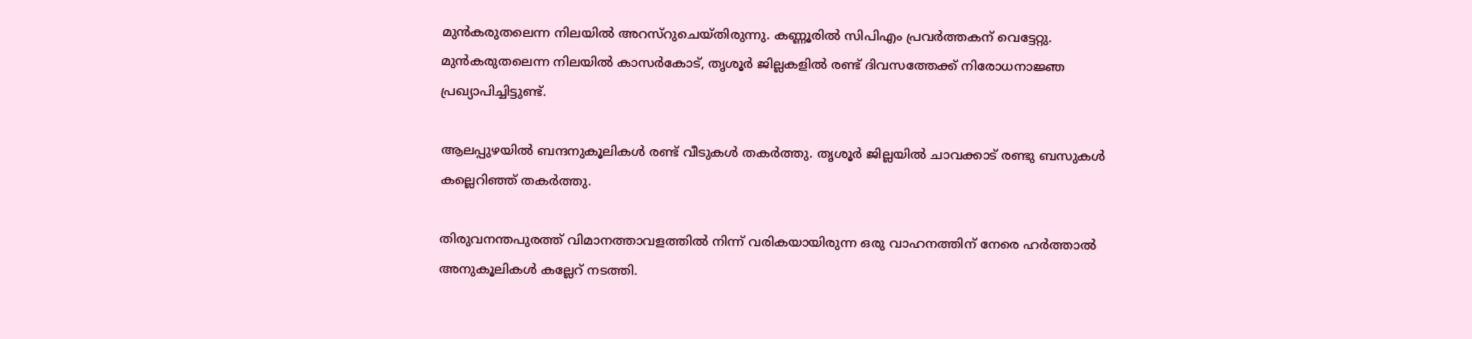മുന്‍കരുതലെന്ന നിലയില്‍ അറസ്റുചെയ്തിരുന്നു. കണ്ണൂരില്‍ സിപിഎം പ്രവര്‍ത്തകന് വെട്ടേറ്റു. മുന്‍കരുതലെന്ന നിലയില്‍ കാസര്‍കോട്, തൃശൂര്‍ ജില്ലകളില്‍ രണ്ട് ദിവസത്തേക്ക് നിരോധനാജ്ഞ പ്രഖ്യാപിച്ചിട്ടുണ്ട്.

ആലപ്പുഴയില്‍ ബന്ദനുകൂലികള്‍ രണ്ട് വീടുകള്‍ തകര്‍ത്തു. തൃശൂര്‍ ജില്ലയില്‍ ചാവക്കാട് രണ്ടു ബസുകള്‍ കല്ലെറിഞ്ഞ് തകര്‍ത്തു.

തിരുവനന്തപുരത്ത് വിമാനത്താവളത്തില്‍ നിന്ന് വരികയായിരുന്ന ഒരു വാഹനത്തിന് നേരെ ഹര്‍ത്താല്‍ അനുകൂലികള്‍ കല്ലേറ് നടത്തി.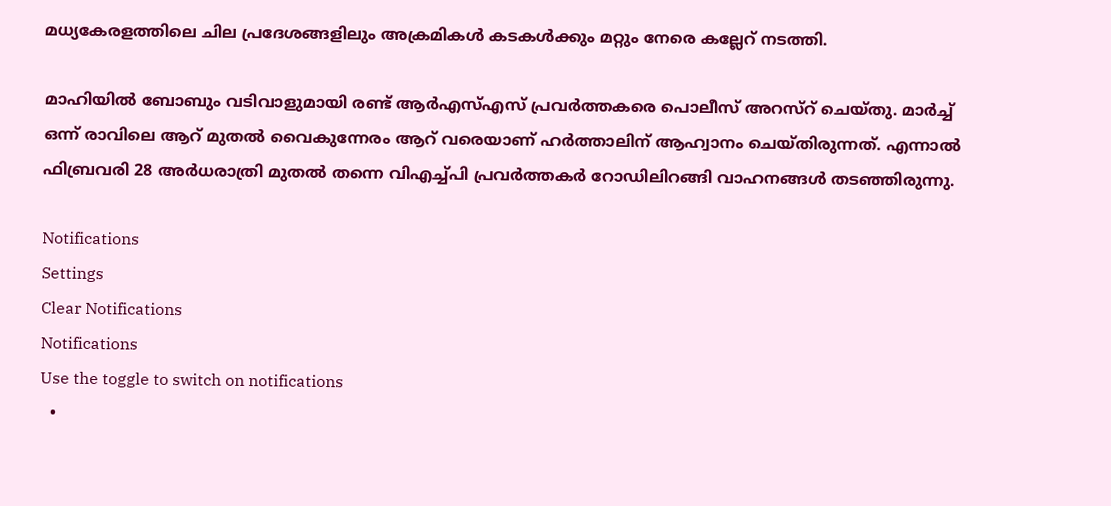മധ്യകേരളത്തിലെ ചില പ്രദേശങ്ങളിലും അക്രമികള്‍ കടകള്‍ക്കും മറ്റും നേരെ കല്ലേറ് നടത്തി.

മാഹിയില്‍ ബോബും വടിവാളുമായി രണ്ട് ആര്‍എസ്എസ് പ്രവര്‍ത്തകരെ പൊലീസ് അറസ്റ് ചെയ്തു. മാര്‍ച്ച് ഒന്ന് രാവിലെ ആറ് മുതല്‍ വൈകുന്നേരം ആറ് വരെയാണ് ഹര്‍ത്താലിന് ആഹ്വാനം ചെയ്തിരുന്നത്. എന്നാല്‍ ഫിബ്രവരി 28 അര്‍ധരാത്രി മുതല്‍ തന്നെ വിഎച്ച്പി പ്രവര്‍ത്തകര്‍ റോഡിലിറങ്ങി വാഹനങ്ങള്‍ തടഞ്ഞിരുന്നു.

Notifications
Settings
Clear Notifications
Notifications
Use the toggle to switch on notifications
  •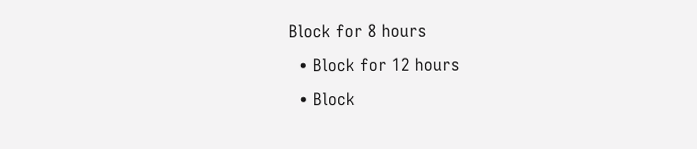Block for 8 hours
  • Block for 12 hours
  • Block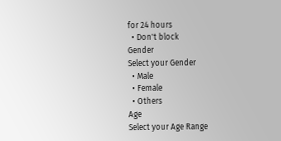for 24 hours
  • Don't block
Gender
Select your Gender
  • Male
  • Female
  • Others
Age
Select your Age Range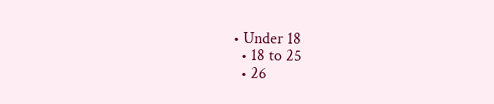• Under 18
  • 18 to 25
  • 26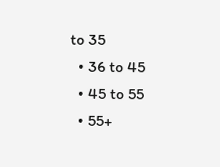to 35
  • 36 to 45
  • 45 to 55
  • 55+